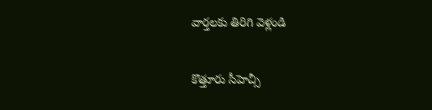వార్తలకు తిరిగి వెళ్లండి

కొత్తూరు సీహెచ్సీ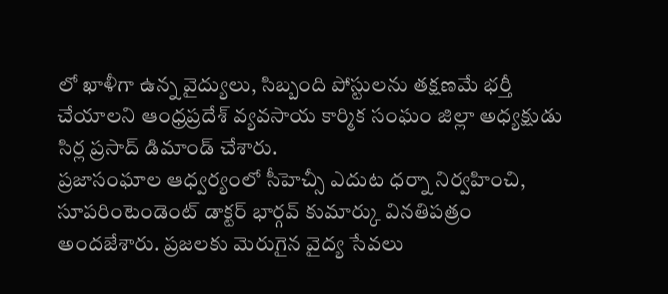లో ఖాళీగా ఉన్న వైద్యులు, సిబ్బంది పోస్టులను తక్షణమే భర్తీ చేయాలని ఆంధ్రప్రదేశ్ వ్యవసాయ కార్మిక సంఘం జిల్లా అధ్యక్షుడు సిర్ల ప్రసాద్ డిమాండ్ చేశారు.
ప్రజాసంఘాల ఆధ్వర్యంలో సీహెచ్సీ ఎదుట ధర్నా నిర్వహించి, సూపరింటెండెంట్ డాక్టర్ భార్గవ్ కుమార్కు వినతిపత్రం అందజేశారు. ప్రజలకు మెరుగైన వైద్య సేవలు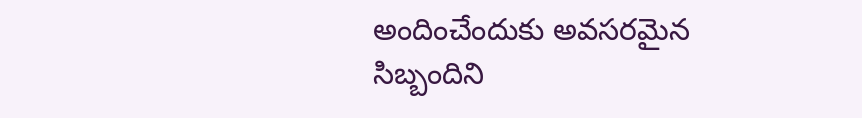అందించేందుకు అవసరమైన సిబ్బందిని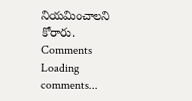నియమించాలని కోరారు.
Comments
Loading comments...